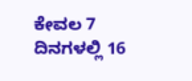ಕೇವಲ 7 ದಿನಗಳಲ್ಲಿ 16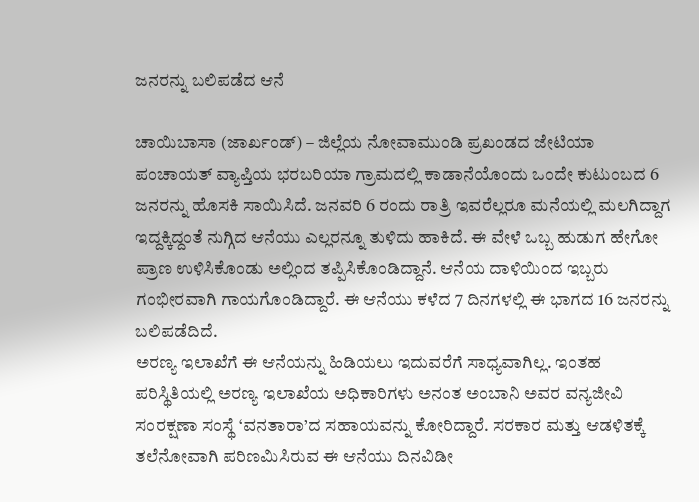ಜನರನ್ನು ಬಲಿಪಡೆದ ಆನೆ

ಚಾಯಿಬಾಸಾ (ಜಾರ್ಖಂಡ್) – ಜಿಲ್ಲೆಯ ನೋವಾಮುಂಡಿ ಪ್ರಖಂಡದ ಜೇಟಿಯಾ ಪಂಚಾಯತ್ ವ್ಯಾಪ್ತಿಯ ಭರಬರಿಯಾ ಗ್ರಾಮದಲ್ಲಿ ಕಾಡಾನೆಯೊಂದು ಒಂದೇ ಕುಟುಂಬದ 6 ಜನರನ್ನು ಹೊಸಕಿ ಸಾಯಿಸಿದೆ. ಜನವರಿ 6 ರಂದು ರಾತ್ರಿ ಇವರೆಲ್ಲರೂ ಮನೆಯಲ್ಲಿ ಮಲಗಿದ್ದಾಗ ಇದ್ದಕ್ಕಿದ್ದಂತೆ ನುಗ್ಗಿದ ಆನೆಯು ಎಲ್ಲರನ್ನೂ ತುಳಿದು ಹಾಕಿದೆ. ಈ ವೇಳೆ ಒಬ್ಬ ಹುಡುಗ ಹೇಗೋ ಪ್ರಾಣ ಉಳಿಸಿಕೊಂಡು ಅಲ್ಲಿಂದ ತಪ್ಪಿಸಿಕೊಂಡಿದ್ದಾನೆ. ಆನೆಯ ದಾಳಿಯಿಂದ ಇಬ್ಬರು ಗಂಭೀರವಾಗಿ ಗಾಯಗೊಂಡಿದ್ದಾರೆ. ಈ ಆನೆಯು ಕಳೆದ 7 ದಿನಗಳಲ್ಲಿ ಈ ಭಾಗದ 16 ಜನರನ್ನು ಬಲಿಪಡೆದಿದೆ.
ಅರಣ್ಯ ಇಲಾಖೆಗೆ ಈ ಆನೆಯನ್ನು ಹಿಡಿಯಲು ಇದುವರೆಗೆ ಸಾಧ್ಯವಾಗಿಲ್ಲ. ಇಂತಹ ಪರಿಸ್ಥಿತಿಯಲ್ಲಿ ಅರಣ್ಯ ಇಲಾಖೆಯ ಅಧಿಕಾರಿಗಳು ಅನಂತ ಅಂಬಾನಿ ಅವರ ವನ್ಯಜೀವಿ ಸಂರಕ್ಷಣಾ ಸಂಸ್ಥೆ ‘ವನತಾರಾ’ದ ಸಹಾಯವನ್ನು ಕೋರಿದ್ದಾರೆ. ಸರಕಾರ ಮತ್ತು ಆಡಳಿತಕ್ಕೆ ತಲೆನೋವಾಗಿ ಪರಿಣಮಿಸಿರುವ ಈ ಆನೆಯು ದಿನವಿಡೀ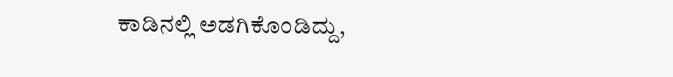ಕಾಡಿನಲ್ಲಿ ಅಡಗಿಕೊಂಡಿದ್ದು,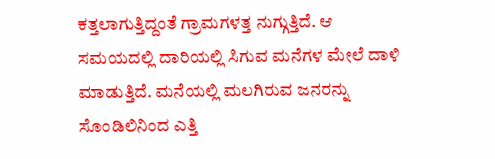ಕತ್ತಲಾಗುತ್ತಿದ್ದಂತೆ ಗ್ರಾಮಗಳತ್ತ ನುಗ್ಗುತ್ತಿದೆ. ಆ ಸಮಯದಲ್ಲಿ ದಾರಿಯಲ್ಲಿ ಸಿಗುವ ಮನೆಗಳ ಮೇಲೆ ದಾಳಿ ಮಾಡುತ್ತಿದೆ. ಮನೆಯಲ್ಲಿ ಮಲಗಿರುವ ಜನರನ್ನು ಸೊಂಡಿಲಿನಿಂದ ಎತ್ತಿ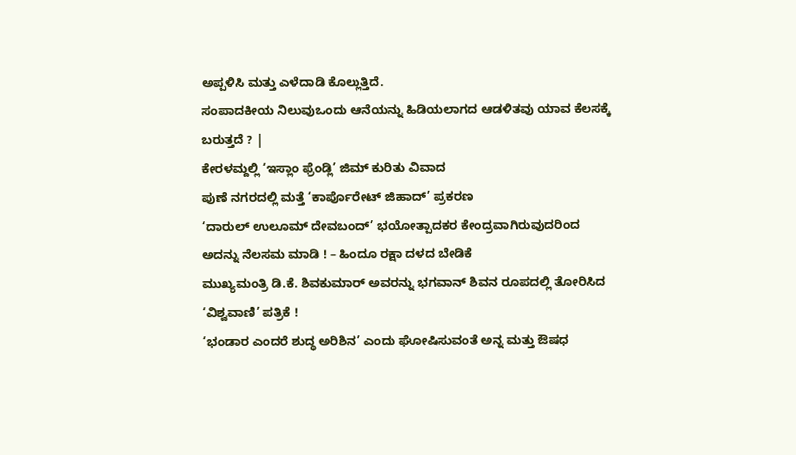ಅಪ್ಪಳಿಸಿ ಮತ್ತು ಎಳೆದಾಡಿ ಕೊಲ್ಲುತ್ತಿದೆ.
ಸಂಪಾದಕೀಯ ನಿಲುವುಒಂದು ಆನೆಯನ್ನು ಹಿಡಿಯಲಾಗದ ಆಡಳಿತವು ಯಾವ ಕೆಲಸಕ್ಕೆ ಬರುತ್ತದೆ ? |
ಕೇರಳಮ್ದಲ್ಲಿ ‘ಇಸ್ಲಾಂ ಫ್ರೆಂಡ್ಲಿ’ ಜಿಮ್ ಕುರಿತು ವಿವಾದ
ಪುಣೆ ನಗರದಲ್ಲಿ ಮತ್ತೆ ‘ಕಾರ್ಪೊರೇಟ್ ಜಿಹಾದ್’ ಪ್ರಕರಣ
‘ದಾರುಲ್ ಉಲೂಮ್ ದೇವಬಂದ್’ ಭಯೋತ್ಪಾದಕರ ಕೇಂದ್ರವಾಗಿರುವುದರಿಂದ ಅದನ್ನು ನೆಲಸಮ ಮಾಡಿ ! – ಹಿಂದೂ ರಕ್ಷಾ ದಳದ ಬೇಡಿಕೆ
ಮುಖ್ಯಮಂತ್ರಿ ಡಿ.ಕೆ. ಶಿವಕುಮಾರ್ ಅವರನ್ನು ಭಗವಾನ್ ಶಿವನ ರೂಪದಲ್ಲಿ ತೋರಿಸಿದ ‘ವಿಶ್ವವಾಣಿ’ ಪತ್ರಿಕೆ !
‘ಭಂಡಾರ ಎಂದರೆ ಶುದ್ಧ ಅರಿಶಿನ’ ಎಂದು ಘೋಷಿಸುವಂತೆ ಅನ್ನ ಮತ್ತು ಔಷಧ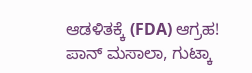ಆಡಳಿತಕ್ಕೆ (FDA) ಆಗ್ರಹ!
ಪಾನ್ ಮಸಾಲಾ, ಗುಟ್ಕಾ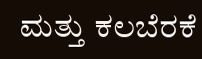ಮತ್ತು ಕಲಬೆರಕೆ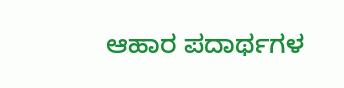ಆಹಾರ ಪದಾರ್ಥಗಳ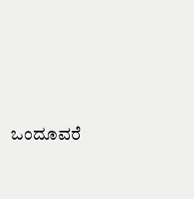ಒಂದೂವರೆ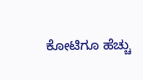ಕೋಟಿಗೂ ಹೆಚ್ಚು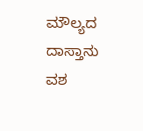ಮೌಲ್ಯದ ದಾಸ್ತಾನು ವಶ